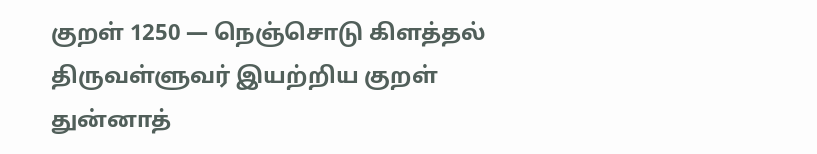குறள் 1250 — நெஞ்சொடு கிளத்தல்
திருவள்ளுவர் இயற்றிய குறள்
துன்னாத்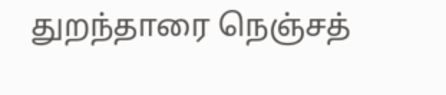துறந்தாரை நெஞ்சத்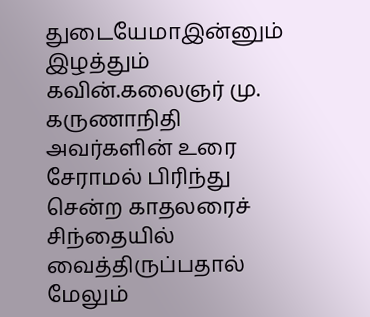துடையேமாஇன்னும் இழத்தும் கவின்.கலைஞர் மு. கருணாநிதி அவர்களின் உரை
சேராமல் பிரிந்து சென்ற காதலரைச் சிந்தையில் வைத்திருப்பதால் மேலும்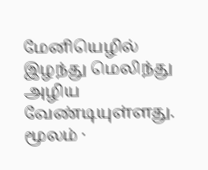மேனியெழில் இழந்து மெலிந்து அழிய வேண்டியுள்ளது.
மூலம் ·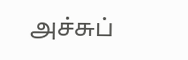அச்சுப்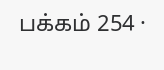பக்கம் 254 ·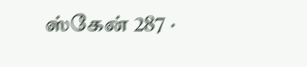ஸ்கேன் 287 ·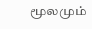மூலமும்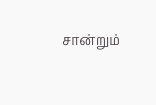சான்றும்